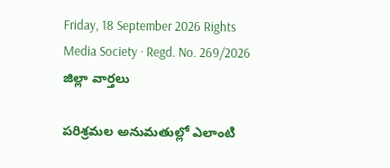Friday, 18 September 2026 Rights Media Society · Regd. No. 269/2026
జిల్లా వార్తలు

పరిశ్రమల అనుమతుల్లో ఎలాంటి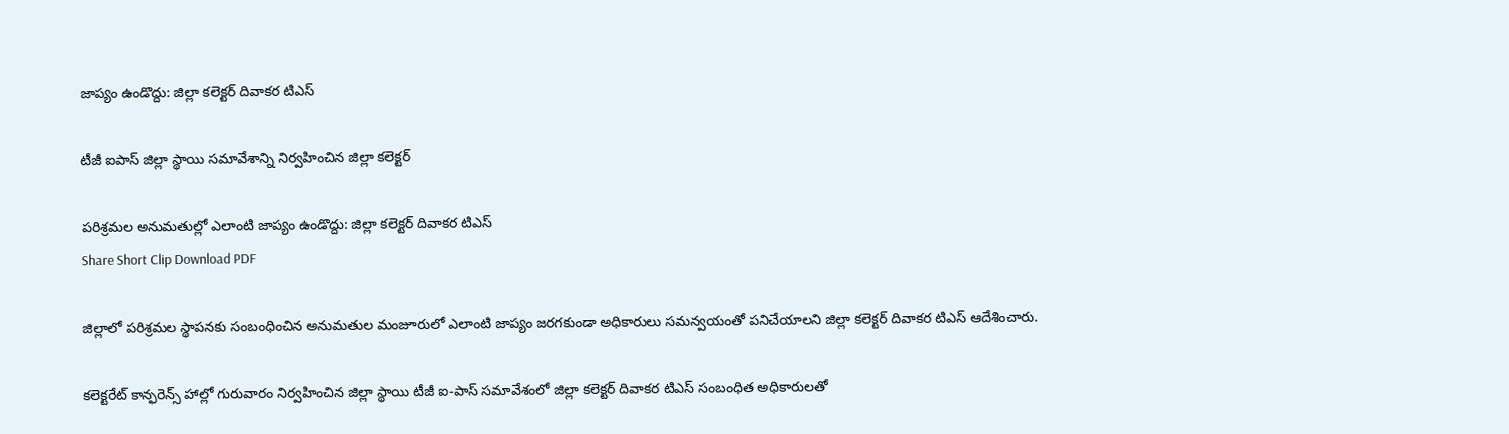జాప్యం ఉండొద్దు: జిల్లా కలెక్టర్ దివాకర టిఎస్

టీజీ ఐపాస్ జిల్లా స్థాయి సమావేశాన్ని నిర్వహించిన జిల్లా కలెక్టర్

పరిశ్రమల అనుమతుల్లో ఎలాంటి జాప్యం ఉండొద్దు: జిల్లా కలెక్టర్ దివాకర టిఎస్
Share Short Clip Download PDF

జిల్లాలో పరిశ్రమల స్థాపనకు సంబంధించిన అనుమతుల మంజూరులో ఎలాంటి జాప్యం జరగకుండా అధికారులు సమన్వయంతో పనిచేయాలని జిల్లా కలెక్టర్ దివాకర టిఎస్ ఆదేశించారు.

కలెక్టరేట్‌ కాన్ఫరెన్స్ హాల్లో గురువారం నిర్వహించిన జిల్లా స్థాయి టీజీ ఐ-పాస్ సమావేశంలో జిల్లా కలెక్టర్ దివాకర టిఎస్ సంబంధిత అధికారులతో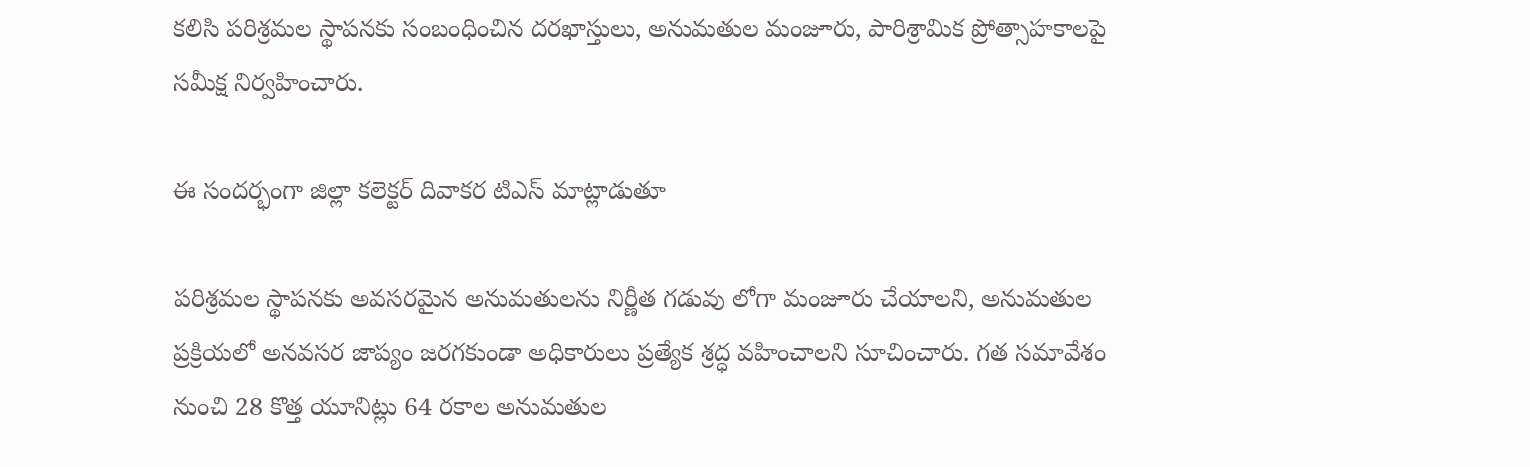కలిసి పరిశ్రమల స్థాపనకు సంబంధించిన దరఖాస్తులు, అనుమతుల మంజూరు, పారిశ్రామిక ప్రోత్సాహకాలపై సమీక్ష నిర్వహించారు.

ఈ సందర్భంగా జిల్లా కలెక్టర్ దివాకర టిఎస్ మాట్లాడుతూ

పరిశ్రమల స్థాపనకు అవసరమైన అనుమతులను నిర్ణీత గడువు లోగా మంజూరు చేయాలని, అనుమతుల ప్రక్రియలో అనవసర జాప్యం జరగకుండా అధికారులు ప్రత్యేక శ్రద్ధ వహించాలని సూచించారు. గత సమావేశం నుంచి 28 కొత్త యూనిట్లు 64 రకాల అనుమతుల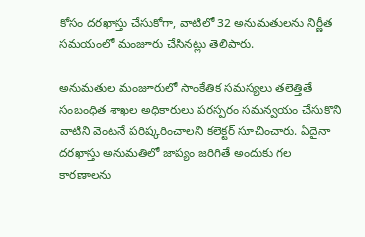కోసం దరఖాస్తు చేసుకోగా, వాటిలో 32 అనుమతులను నిర్ణీత సమయంలో మంజూరు చేసినట్లు తెలిపారు.

అనుమతుల మంజూరులో సాంకేతిక సమస్యలు తలెత్తితే సంబంధిత శాఖల అధికారులు పరస్పరం సమన్వయం చేసుకొని వాటిని వెంటనే పరిష్కరించాలని కలెక్టర్ సూచించారు. ఏదైనా దరఖాస్తు అనుమతిలో జాప్యం జరిగితే అందుకు గల కారణాలను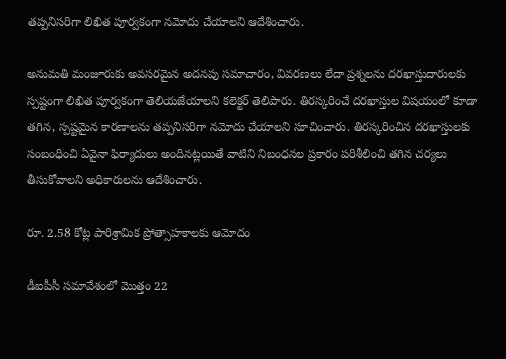తప్పనిసరిగా లిఖిత పూర్వకంగా నమోదు చేయాలని ఆదేశించారు.

అనుమతి మంజూరుకు అవసరమైన అదనపు సమాచారం, వివరణలు లేదా ప్రశ్నలను దరఖాస్తుదారులకు స్పష్టంగా లిఖిత పూర్వకంగా తెలియజేయాలని కలెక్టర్ తెలిపారు. తిరస్కరించే దరఖాస్తుల విషయంలో కూడా తగిన, స్పష్టమైన కారణాలను తప్పనిసరిగా నమోదు చేయాలని సూచించారు. తిరస్కరించిన దరఖాస్తులకు సంబంధించి ఏవైనా ఫిర్యాదులు అందినట్లయితే వాటిని నిబంధనల ప్రకారం పరిశీలించి తగిన చర్యలు తీసుకోవాలని అధికారులను ఆదేశించారు.

రూ. 2.58 కోట్ల పారిశ్రామిక ప్రోత్సాహకాలకు ఆమోదం

డీఐపీసీ సమావేశంలో మొత్తం 22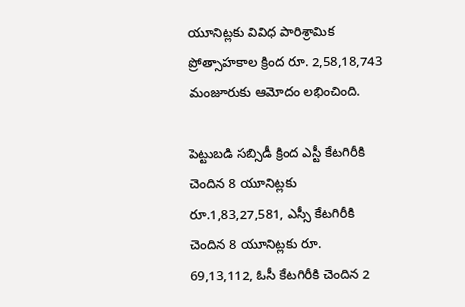యూనిట్లకు వివిధ పారిశ్రామిక ప్రోత్సాహకాల క్రింద రూ. 2,58,18,743 మంజూరుకు ఆమోదం లభించింది.

పెట్టుబడి సబ్సిడీ క్రింద ఎస్టీ కేటగిరీకి చెందిన 8 యూనిట్లకు రూ.1,83,27,581, ఎస్సీ కేటగిరీకి చెందిన 8 యూనిట్లకు రూ. 69,13,112, ఓసీ కేటగిరీకి చెందిన 2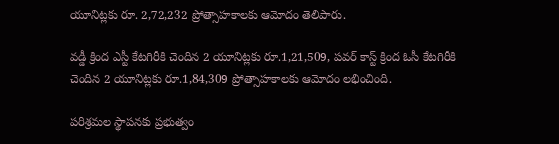యూనిట్లకు రూ. 2,72,232 ప్రోత్సాహకాలకు ఆమోదం తెలిపారు.

వడ్డీ క్రింద ఎస్టీ కేటగిరీకి చెందిన 2 యూనిట్లకు రూ.1,21,509, పవర్ కాస్ట్ క్రింద ఓసీ కేటగిరీకి చెందిన 2 యూనిట్లకు రూ.1,84,309 ప్రోత్సాహకాలకు ఆమోదం లభించింది.

పరిశ్రమల స్థాపనకు ప్రభుత్వం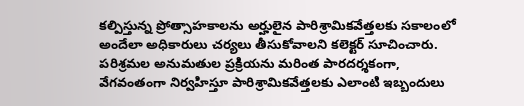కల్పిస్తున్న ప్రోత్సాహకాలను అర్హులైన పారిశ్రామికవేత్తలకు సకాలంలో అందేలా అధికారులు చర్యలు తీసుకోవాలని కలెక్టర్ సూచించారు. పరిశ్రమల అనుమతుల ప్రక్రియను మరింత పారదర్శకంగా, వేగవంతంగా నిర్వహిస్తూ పారిశ్రామికవేత్తలకు ఎలాంటి ఇబ్బందులు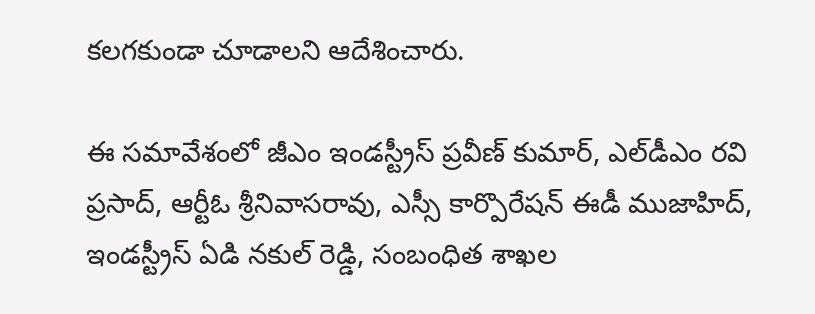కలగకుండా చూడాలని ఆదేశించారు.

ఈ సమావేశంలో జీఎం ఇండస్ట్రీస్ ప్రవీణ్ కుమార్, ఎల్‌డీఎం రవి ప్రసాద్, ఆర్టీఓ శ్రీనివాసరావు, ఎస్సీ కార్పొరేషన్ ఈడీ ముజాహిద్, ఇండస్ట్రీస్ ఏడి నకుల్ రెడ్డి, సంబంధిత శాఖల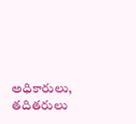అధికారులు, తదితరులు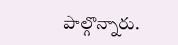పాల్గొన్నారు.